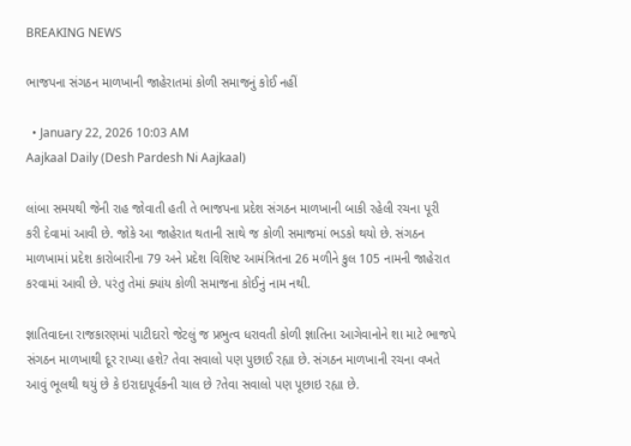BREAKING NEWS

ભાજપના સંગઠન માળખાની જાહેરાતમાં કોળી સમાજનું કોઈ નહીં

  • January 22, 2026 10:03 AM
Aajkaal Daily (Desh Pardesh Ni Aajkaal)

લાંબા સમયથી જેની રાહ જોવાતી હતી તે ભાજપના પ્રદેશ સંગઠન માળખાની બાકી રહેલી રચના પૂરી કરી દેવામાં આવી છે. જોકે આ જાહેરાત થતાની સાથે જ કોળી સમાજમાં ભડકો થયો છે. સંગઠન માળખામાં પ્રદેશ કારોબારીના 79 અને પ્રદેશ વિશિષ્ટ આમંત્રિતના 26 મળીને કુલ 105 નામની જાહેરાત કરવામાં આવી છે. પરંતુ તેમાં ક્યાંય કોળી સમાજના કોઈનું નામ નથી.

જ્ઞાતિવાદના રાજકારણમાં પાટીદારો જેટલું જ પ્રભુત્વ ધરાવતી કોળી જ્ઞાતિના આગેવાનોને શા માટે ભાજપે સંગઠન માળખાથી દૂર રાખ્યા હશે? તેવા સવાલો પણ પુછાઈ રહ્યા છે. સંગઠન માળખાની રચના વખતે આવું ભૂલથી થયું છે કે ઇરાદાપૂર્વકની ચાલ છે ?તેવા સવાલો પણ પૂછાઇ રહ્યા છે.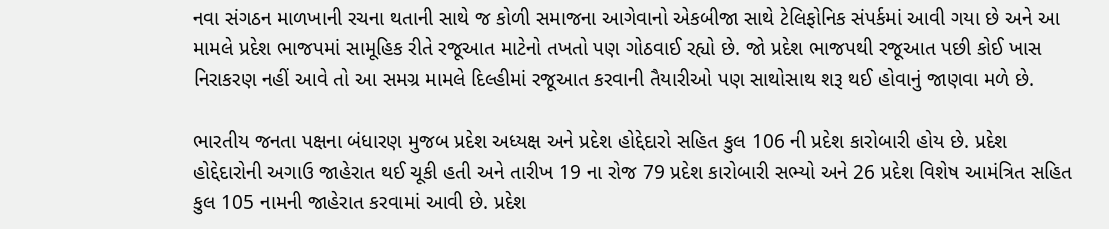નવા સંગઠન માળખાની રચના થતાની સાથે જ કોળી સમાજના આગેવાનો એકબીજા સાથે ટેલિફોનિક સંપર્કમાં આવી ગયા છે અને આ મામલે પ્રદેશ ભાજપમાં સામૂહિક રીતે રજૂઆત માટેનો તખતો પણ ગોઠવાઈ રહ્યો છે. જો પ્રદેશ ભાજપથી રજૂઆત પછી કોઈ ખાસ નિરાકરણ નહીં આવે તો આ સમગ્ર મામલે દિલ્હીમાં રજૂઆત કરવાની તૈયારીઓ પણ સાથોસાથ શરૂ થઈ હોવાનું જાણવા મળે છે.

ભારતીય જનતા પક્ષના બંધારણ મુજબ પ્રદેશ અધ્યક્ષ અને પ્રદેશ હોદ્દેદારો સહિત કુલ 106 ની પ્રદેશ કારોબારી હોય છે. પ્રદેશ હોદ્દેદારોની અગાઉ જાહેરાત થઈ ચૂકી હતી અને તારીખ 19 ના રોજ 79 પ્રદેશ કારોબારી સભ્યો અને 26 પ્રદેશ વિશેષ આમંત્રિત સહિત કુલ 105 નામની જાહેરાત કરવામાં આવી છે. પ્રદેશ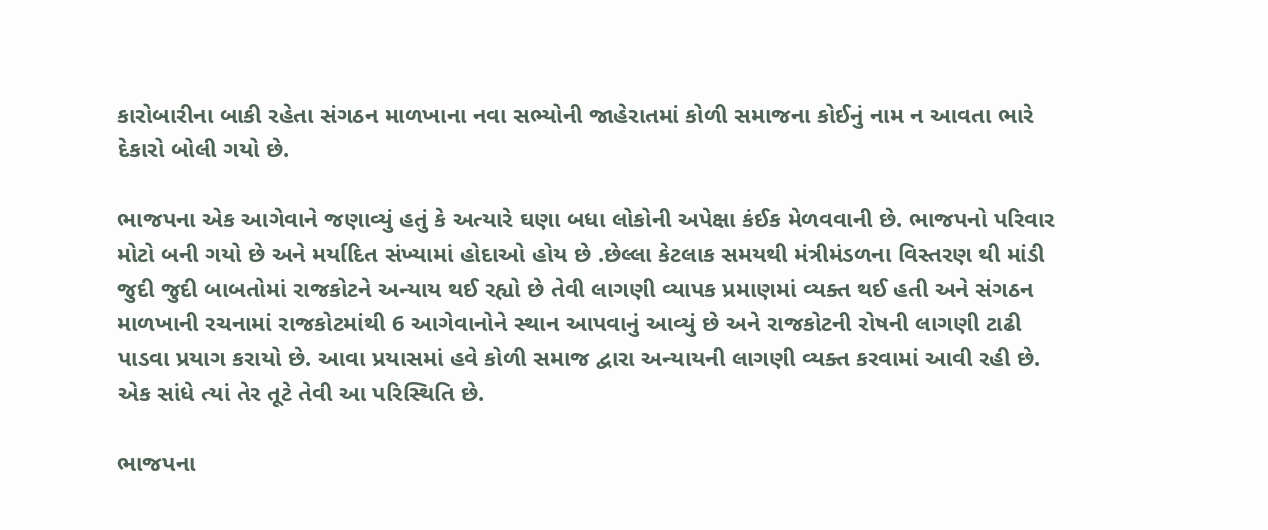કારોબારીના બાકી રહેતા સંગઠન માળખાના નવા સભ્યોની જાહેરાતમાં કોળી સમાજના કોઈનું નામ ન આવતા ભારે દેકારો બોલી ગયો છે.

ભાજપના એક આગેવાને જણાવ્યું હતું કે અત્યારે ઘણા બધા લોકોની અપેક્ષા કંઈક મેળવવાની છે. ભાજપનો પરિવાર મોટો બની ગયો છે અને મર્યાદિત સંખ્યામાં હોદાઓ હોય છે .છેલ્લા કેટલાક સમયથી મંત્રીમંડળના વિસ્તરણ થી માંડી જુદી જુદી બાબતોમાં રાજકોટને અન્યાય થઈ રહ્યો છે તેવી લાગણી વ્યાપક પ્રમાણમાં વ્યક્ત થઈ હતી અને સંગઠન માળખાની રચનામાં રાજકોટમાંથી 6 આગેવાનોને સ્થાન આપવાનું આવ્યું છે અને રાજકોટની રોષની લાગણી ટાઢી પાડવા પ્રયાગ કરાયો છે. આવા પ્રયાસમાં હવે કોળી સમાજ દ્વારા અન્યાયની લાગણી વ્યક્ત કરવામાં આવી રહી છે. એક સાંધે ત્યાં તેર તૂટે તેવી આ પરિસ્થિતિ છે.

ભાજપના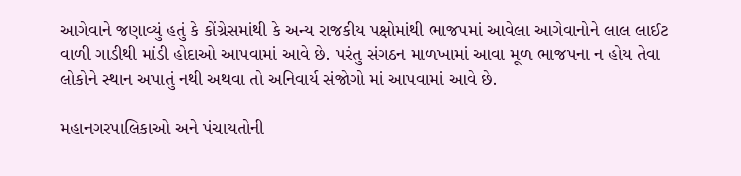આગેવાને જણાવ્યું હતું કે કોંગ્રેસમાંથી કે અન્ય રાજકીય પક્ષોમાંથી ભાજપમાં આવેલા આગેવાનોને લાલ લાઈટ વાળી ગાડીથી માંડી હોદાઓ આપવામાં આવે છે. પરંતુ સંગઠન માળખામાં આવા મૂળ ભાજપના ન હોય તેવા લોકોને સ્થાન અપાતું નથી અથવા તો અનિવાર્ય સંજોગો માં આપવામાં આવે છે.

મહાનગરપાલિકાઓ અને પંચાયતોની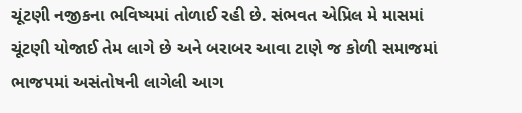ચૂંટણી નજીકના ભવિષ્યમાં તોળાઈ રહી છે. સંભવત એપ્રિલ મે માસમાં ચૂંટણી યોજાઈ તેમ લાગે છે અને બરાબર આવા ટાણે જ કોળી સમાજમાં ભાજપમાં અસંતોષની લાગેલી આગ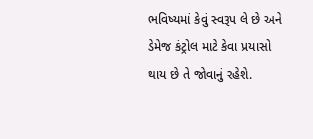ભવિષ્યમાં કેવું સ્વરૂપ લે છે અને ડેમેજ કંટ્રોલ માટે કેવા પ્રયાસો થાય છે તે જોવાનું રહેશે.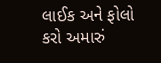લાઈક અને ફોલો કરો અમારું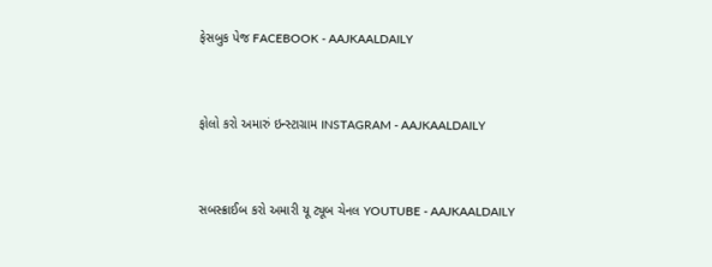ફેસબુક પેજ FACEBOOK - AAJKAALDAILY


ફોલો કરો અમારું ઇન્સ્ટાગ્રામ INSTAGRAM - AAJKAALDAILY


સબસ્ક્રાઈબ કરો અમારી યૂ ટ્યૂબ ચેનલ YOUTUBE - AAJKAALDAILY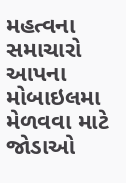મહત્વના સમાચારો આપના મોબાઇલમા મેળવવા માટે જોડાઓ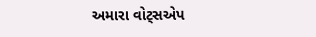અમારા વોટ્સએપ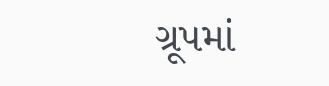ગ્રૂપમાં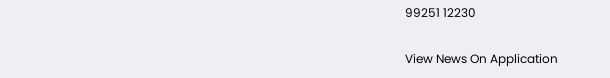99251 12230

View News On Application